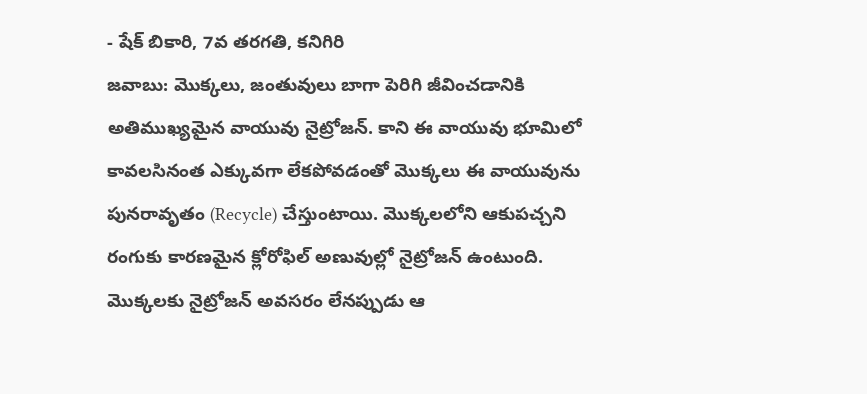- షేక్ బికారి, 7వ తరగతి, కనిగిరి
జవాబు: మొక్కలు, జంతువులు బాగా పెరిగి జీవించడానికి అతిముఖ్యమైన వాయువు నైట్రోజన్. కాని ఈ వాయువు భూమిలో కావలసినంత ఎక్కువగా లేకపోవడంతో మొక్కలు ఈ వాయువును పునరావృతం (Recycle) చేస్తుంటాయి. మొక్కలలోని ఆకుపచ్చని రంగుకు కారణమైన క్లోరోఫిల్ అణువుల్లో నైట్రోజన్ ఉంటుంది. మొక్కలకు నైట్రోజన్ అవసరం లేనప్పుడు ఆ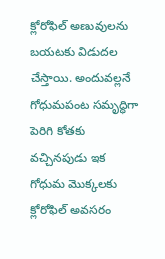క్లోరోఫిల్ అణువులను బయటకు విడుదల చేస్తాయి. అందువల్లనే గోధుమపంట సమృద్ధిగా పెరిగి కోతకు వచ్చినపుడు ఇక గోధుమ మొక్కలకు క్లోరోఫిల్ అవసరం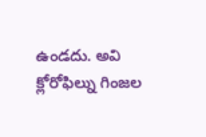ఉండదు. అవి క్లోరోఫిల్ను గింజల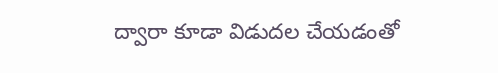ద్వారా కూడా విడుదల చేయడంతో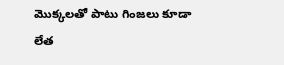మొక్కలతో పాటు గింజలు కూడా లేత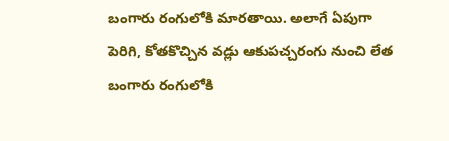బంగారు రంగులోకి మారతాయి. అలాగే ఏపుగా పెరిగి, కోతకొచ్చిన వడ్లు ఆకుపచ్చరంగు నుంచి లేత బంగారు రంగులోకి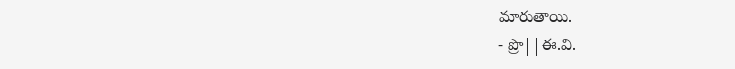మారుతాయి.
- ప్రొ||ఈ.వి.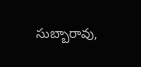సుబ్బారావు,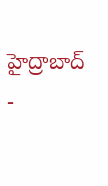హైద్రాబాద్
-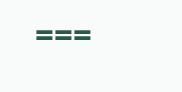===